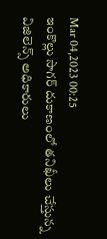Mar 04,2023 00:25
ఇంకొల్లు సాగర్‌ దుకాణంలో తనిఖీలు చేస్తున్న విజిలెన్స్‌ అధికారులు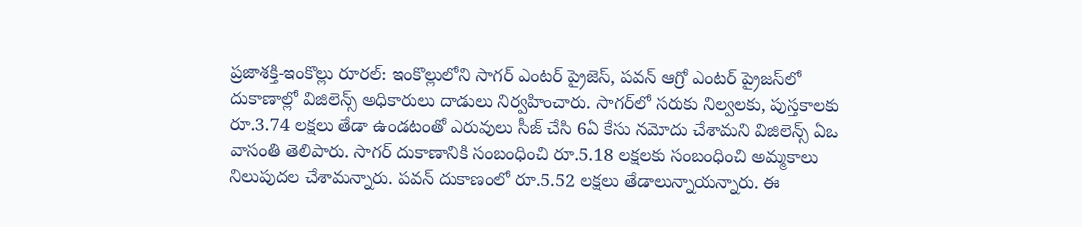ప్రజాశక్తి-ఇంకొల్లు రూరల్‌: ఇంకొల్లులోని సాగర్‌ ఎంటర్‌ ప్రైజెస్‌, పవన్‌ ఆగ్రో ఎంటర్‌ ప్రైజస్‌లో దుకాణాల్లో విజిలెన్స్‌ అధికారులు దాడులు నిర్వహించారు. సాగర్‌లో సరుకు నిల్వలకు, పుస్తకాలకు రూ.3.74 లక్షలు తేడా ఉండటంతో ఎరువులు సీజ్‌ చేసి 6ఏ కేసు నమోదు చేశామని విజిలెన్స్‌ ఏఒ వాసంతి తెలిపారు. సాగర్‌ దుకాణానికి సంబంధించి రూ.5.18 లక్షలకు సంబంధించి అమ్మకాలు నిలుపుదల చేశామన్నారు. పవన్‌ దుకాణంలో రూ.5.52 లక్షలు తేడాలున్నాయన్నారు. ఈ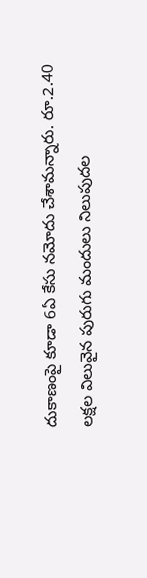దుకాణంపై కూడా 6ఏ కేసు నమోదు చేశామన్నారు. రూ.2.40 లక్షల విలువైన పురుగు మందులు నిలుపుదల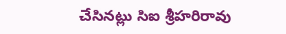చేసినట్లు సిఐ శ్రీహరిరావు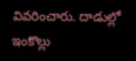వివరించారు. దాడుల్లో ఇంకొల్లు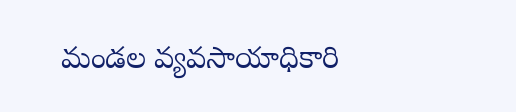మండల వ్యవసాయాధికారి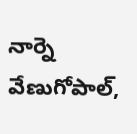నార్నె వేణుగోపాల్‌,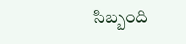సిబ్బంది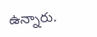ఉన్నారు.